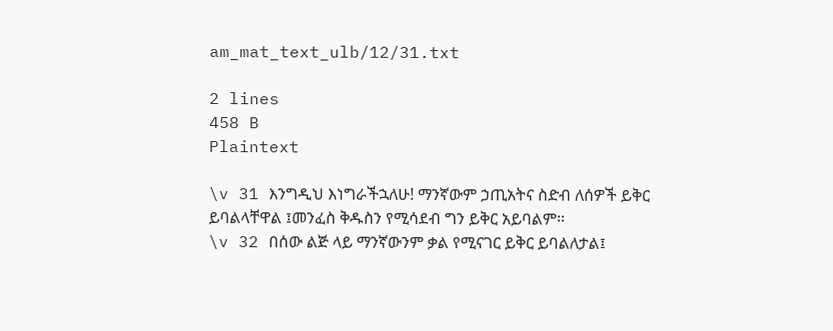am_mat_text_ulb/12/31.txt

2 lines
458 B
Plaintext

\v 31 እንግዲህ እነግራችኋለሁ! ማንኛውም ኃጢአትና ስድብ ለሰዎች ይቅር ይባልላቸዋል ፤መንፈስ ቅዱስን የሚሳደብ ግን ይቅር አይባልም፡፡
\v 32 በሰው ልጅ ላይ ማንኛውንም ቃል የሚናገር ይቅር ይባልለታል፤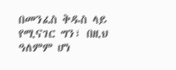በመንፈስ ቅዱስ ላይ የሚናገር ግን፣ በዚህ ዓለምም ሆነ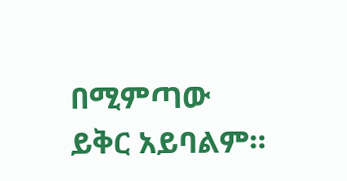በሚምጣው ይቅር አይባልም።